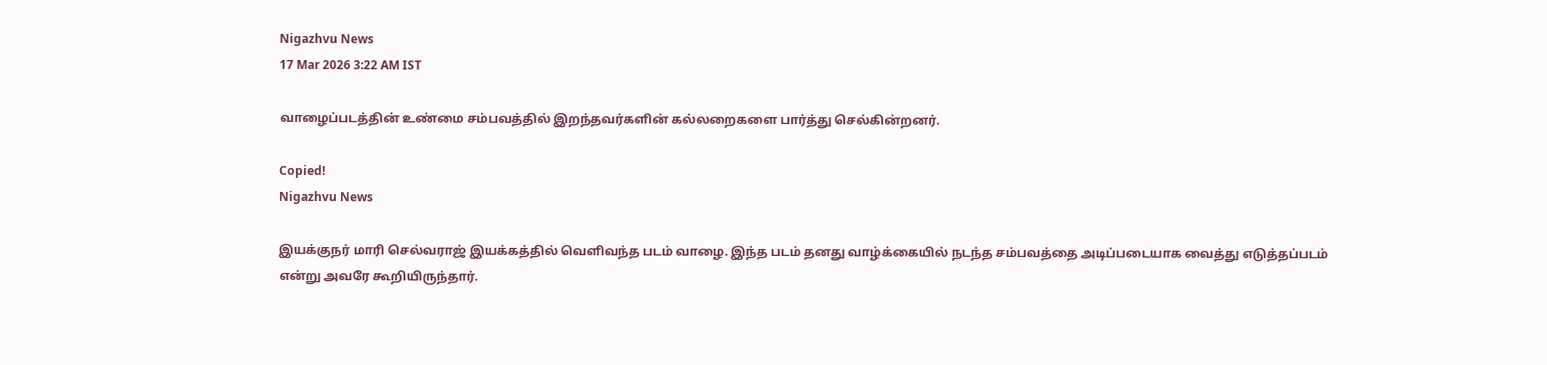Nigazhvu News
17 Mar 2026 3:22 AM IST

வாழைப்படத்தின் உண்மை சம்பவத்தில் இறந்தவர்களின் கல்லறைகளை பார்த்து செல்கின்றனர்.

Copied!
Nigazhvu News

இயக்குநர் மாரி செல்வராஜ் இயக்கத்தில் வெளிவந்த படம் வாழை. இந்த படம் தனது வாழ்க்கையில் நடந்த சம்பவத்தை அடிப்படையாக வைத்து எடுத்தப்படம் என்று அவரே கூறியிருந்தார்.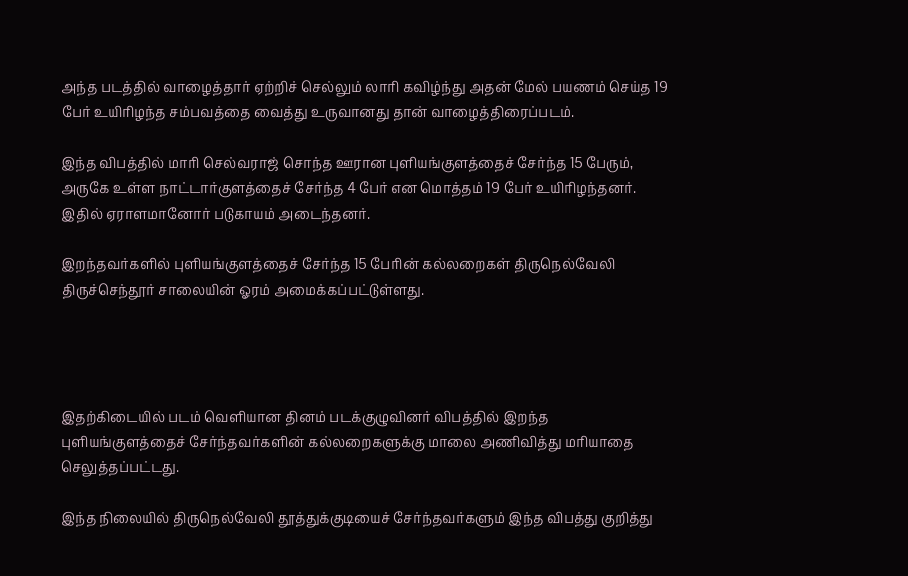அந்த படத்தில் வாழைத்தார் ஏற்றிச் செல்லும் லாரி கவிழ்ந்து அதன் மேல் பயணம் செய்த 19 பேர் உயிரிழந்த சம்பவத்தை வைத்து உருவானது தான் வாழைத்திரைப்படம்.

இந்த விபத்தில் மாரி செல்வராஜ் சொந்த ஊரான புளியங்குளத்தைச் சேர்ந்த 15 பேரும், அருகே உள்ள நாட்டார்குளத்தைச் சேர்ந்த 4 பேர் என மொத்தம் 19 பேர் உயிரிழந்தனர். இதில் ஏராளமானோர் படுகாயம் அடைந்தனர்.

இறந்தவர்களில் புளியங்குளத்தைச் சேர்ந்த 15 பேரின் கல்லறைகள் திருநெல்வேலி திருச்செந்தூர் சாலையின் ஓரம் அமைக்கப்பட்டுள்ளது.




இதற்கிடையில் படம் வெளியான தினம் படக்குழுவினர் விபத்தில் இறந்த புளியங்குளத்தைச் சேர்ந்தவர்களின் கல்லறைகளுக்கு மாலை அணிவித்து மரியாதை செலுத்தப்பட்டது.

இந்த நிலையில் திருநெல்வேலி தூத்துக்குடியைச் சேர்ந்தவர்களும் இந்த விபத்து குறித்து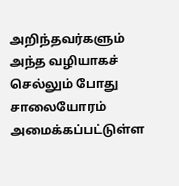அறிந்தவர்களும் அந்த வழியாகச் செல்லும் போது சாலையோரம் அமைக்கப்பட்டுள்ள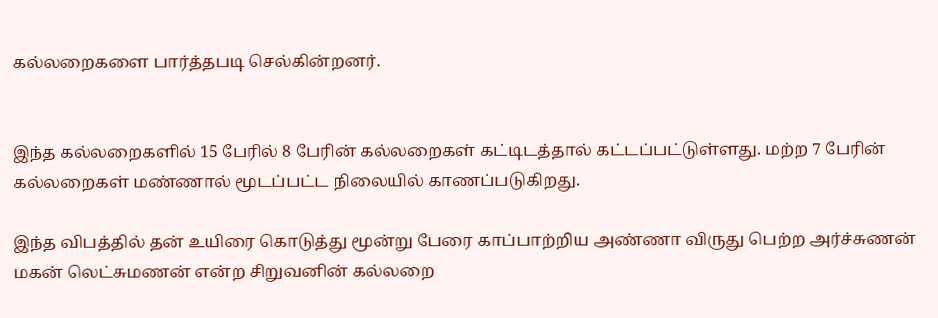கல்லறைகளை பார்த்தபடி செல்கின்றனர்.


இந்த கல்லறைகளில் 15 பேரில் 8 பேரின் கல்லறைகள் கட்டிடத்தால் கட்டப்பட்டுள்ளது. மற்ற 7 பேரின் கல்லறைகள் மண்ணால் மூடப்பட்ட நிலையில் காணப்படுகிறது.

இந்த விபத்தில் தன் உயிரை கொடுத்து மூன்று பேரை காப்பாற்றிய அண்ணா விருது பெற்ற அர்ச்சுணன் மகன் லெட்சுமணன் என்ற சிறுவனின் கல்லறை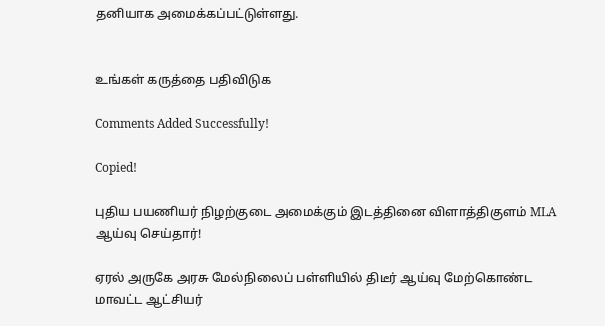தனியாக அமைக்கப்பட்டுள்ளது.


உங்கள் கருத்தை பதிவிடுக

Comments Added Successfully!

Copied!

புதிய பயணியர் நிழற்குடை அமைக்கும் இடத்தினை விளாத்திகுளம் MLA ஆய்வு செய்தார்!

ஏரல் அருகே அரசு மேல்நிலைப் பள்ளியில் திடீர் ஆய்வு மேற்கொண்ட மாவட்ட ஆட்சியர்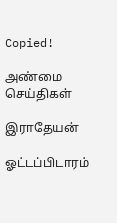Copied!

அண்மை செய்திகள்

இராதேயன்

ஓட்டப்பிடாரம்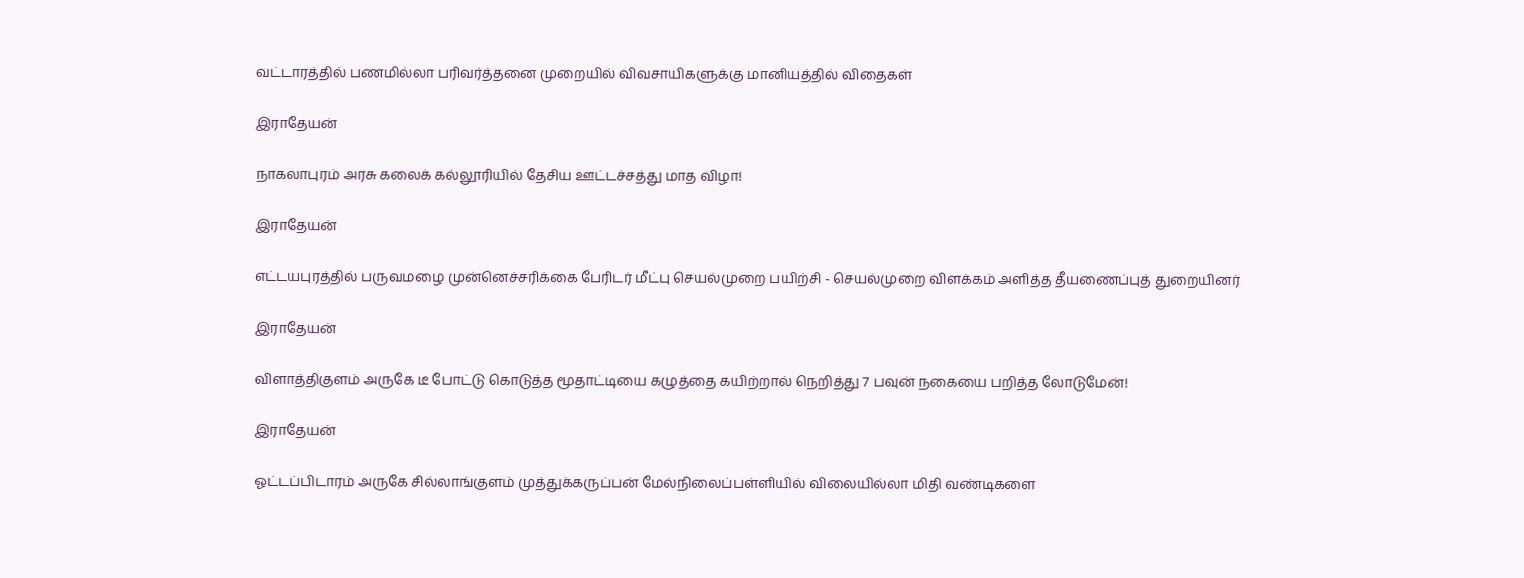வட்டாரத்தில் பணமில்லா பரிவர்த்தனை முறையில் விவசாயிகளுக்கு மானியத்தில் விதைகள்

இராதேயன்

நாகலாபுரம் அரசு கலைக் கல்லூரியில் தேசிய ஊட்டச்சத்து மாத விழா!

இராதேயன்

எட்டயபுரத்தில் பருவமழை முன்னெச்சரிக்கை பேரிடர் மீட்பு செயல்முறை பயிற்சி - செயல்முறை விளக்கம் அளித்த தீயணைப்புத் துறையினர்

இராதேயன்

விளாத்திகுளம் அருகே டீ போட்டு கொடுத்த மூதாட்டியை கழுத்தை கயிற்றால் நெறித்து 7 பவுன் நகையை பறித்த லோடுமேன்!

இராதேயன்

ஓட்டப்பிடாரம் அருகே சில்லாங்குளம் முத்துக்கருப்பன் மேல்நிலைப்பள்ளியில் விலையில்லா மிதி வண்டிகளை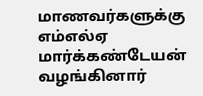மாணவர்களுக்கு எம்எல்ஏ மார்க்கண்டேயன் வழங்கினார்